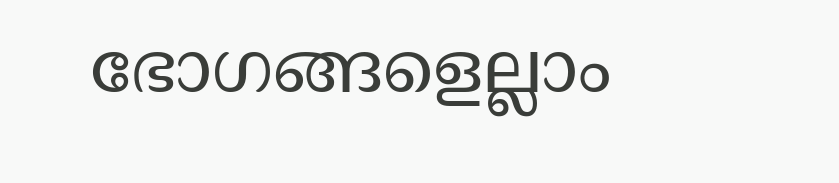ഭോഗങ്ങളെല്ലാം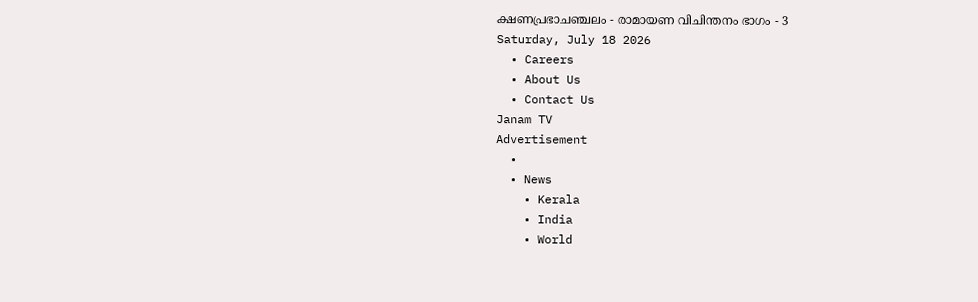ക്ഷണപ്രഭാചഞ്ചലം - രാമായണ വിചിന്തനം ഭാഗം - 3
Saturday, July 18 2026
  • Careers
  • About Us
  • Contact Us
Janam TV
Advertisement
  •
  • News
    • Kerala
    • India
    • World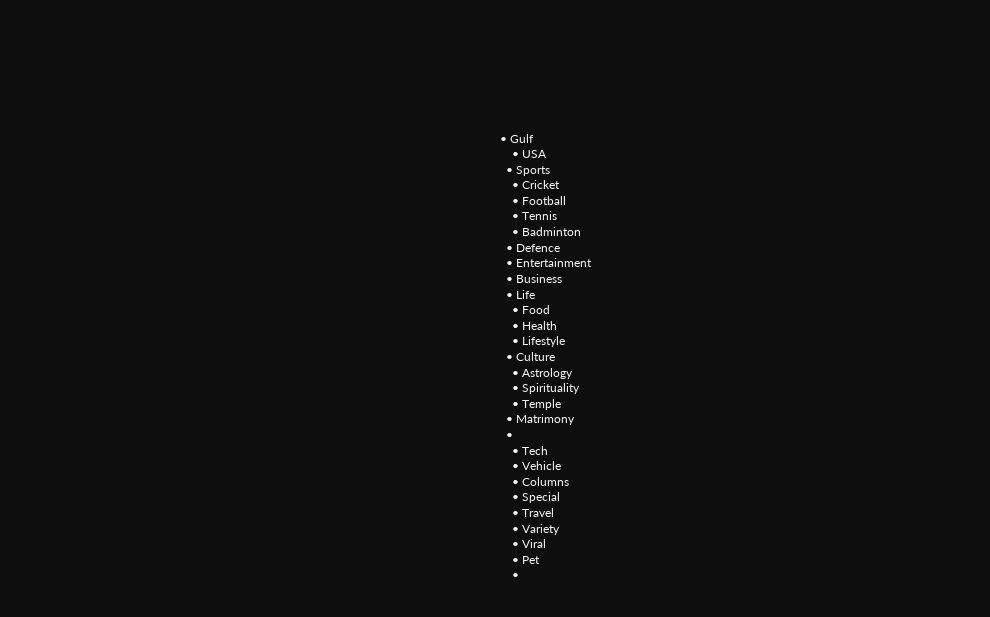• Gulf
    • USA
  • Sports
    • Cricket
    • Football
    • Tennis
    • Badminton
  • Defence
  • Entertainment
  • Business
  • Life
    • Food
    • Health
    • Lifestyle
  • Culture
    • Astrology
    • Spirituality
    • Temple
  • Matrimony
  •
    • Tech
    • Vehicle
    • Columns
    • Special
    • Travel
    • Variety
    • Viral
    • Pet
    •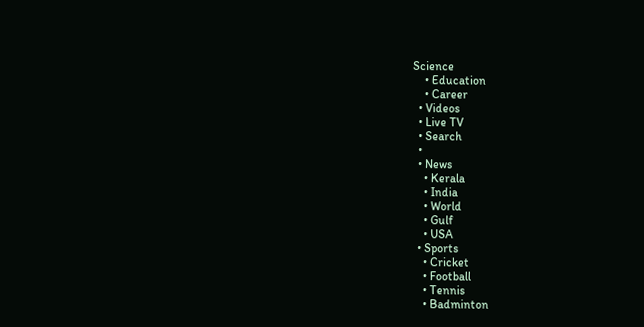Science
    • Education
    • Career
  • Videos
  • Live TV
  • Search
  •
  • News
    • Kerala
    • India
    • World
    • Gulf
    • USA
  • Sports
    • Cricket
    • Football
    • Tennis
    • Badminton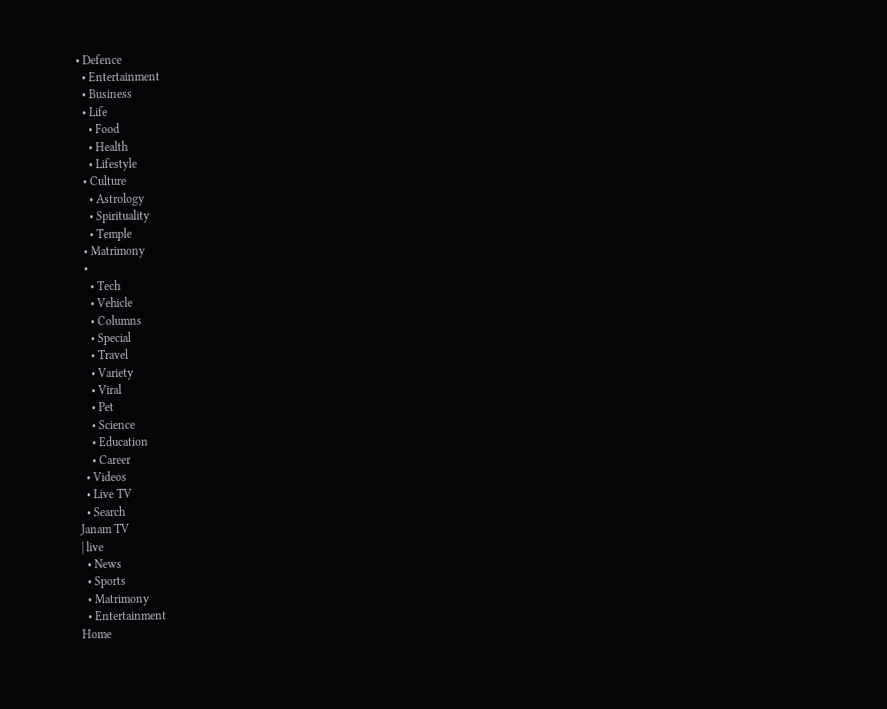• Defence
  • Entertainment
  • Business
  • Life
    • Food
    • Health
    • Lifestyle
  • Culture
    • Astrology
    • Spirituality
    • Temple
  • Matrimony
  •
    • Tech
    • Vehicle
    • Columns
    • Special
    • Travel
    • Variety
    • Viral
    • Pet
    • Science
    • Education
    • Career
  • Videos
  • Live TV
  • Search
Janam TV
| live
  • News
  • Sports
  • Matrimony
  • Entertainment
Home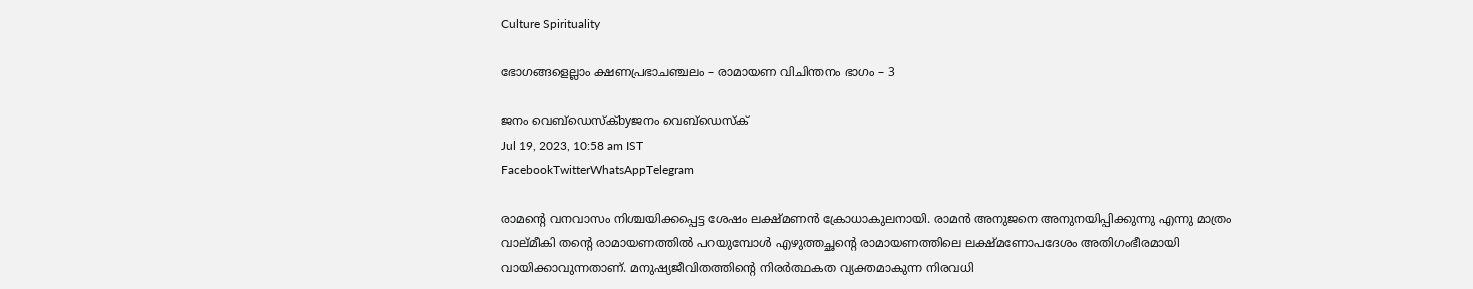Culture Spirituality

ഭോഗങ്ങളെല്ലാം ക്ഷണപ്രഭാചഞ്ചലം – രാമായണ വിചിന്തനം ഭാഗം – 3

ജനം വെബ്‌ഡെസ്ക്byജനം വെബ്‌ഡെസ്ക്
Jul 19, 2023, 10:58 am IST
FacebookTwitterWhatsAppTelegram

രാമന്റെ വനവാസം നിശ്ചയിക്കപ്പെട്ട ശേഷം ലക്ഷ്മണൻ ക്രോധാകുലനായി. രാമൻ അനുജനെ അനുനയിപ്പിക്കുന്നു എന്നു മാത്രം വാല്മീകി തന്റെ രാമായണത്തിൽ പറയുമ്പോൾ എഴുത്തച്ഛന്റെ രാമായണത്തിലെ ലക്ഷ്മണോപദേശം അതിഗംഭീരമായി വായിക്കാവുന്നതാണ്. മനുഷ്യജീവിതത്തിന്റെ നിരർത്ഥകത വ്യക്തമാകുന്ന നിരവധി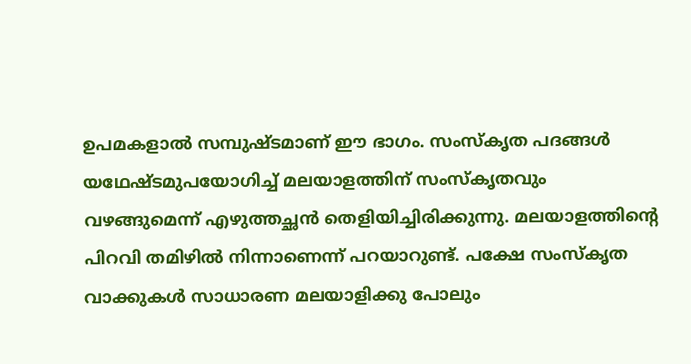ഉപമകളാൽ സമ്പുഷ്ടമാണ് ഈ ഭാഗം. സംസ്കൃത പദങ്ങൾ യഥേഷ്ടമുപയോഗിച്ച് മലയാളത്തിന് സംസ്കൃതവും വഴങ്ങുമെന്ന് എഴുത്തച്ഛൻ തെളിയിച്ചിരിക്കുന്നു. മലയാളത്തിന്റെ പിറവി തമിഴിൽ നിന്നാണെന്ന് പറയാറുണ്ട്. പക്ഷേ സംസ്കൃത വാക്കുകൾ സാധാരണ മലയാളിക്കു പോലും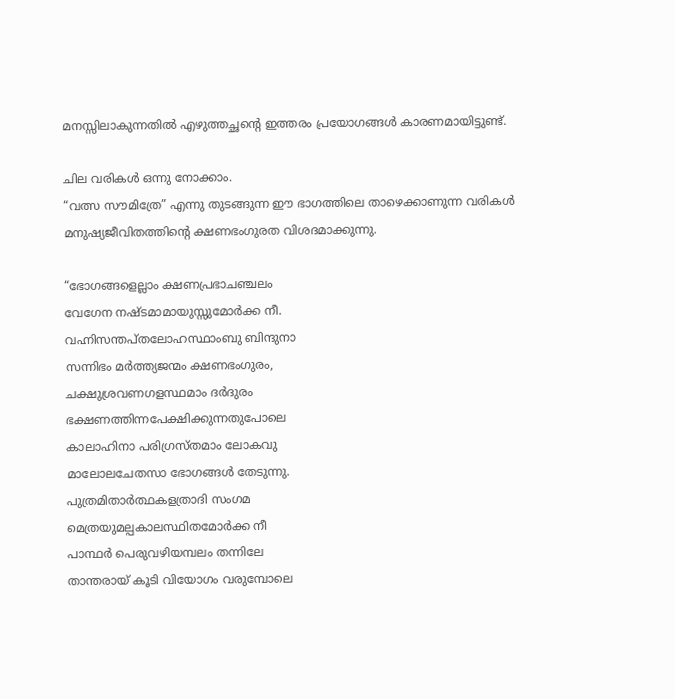മനസ്സിലാകുന്നതിൽ എഴുത്തച്ഛന്റെ ഇത്തരം പ്രയോഗങ്ങൾ കാരണമായിട്ടുണ്ട്.

ചില വരികൾ ഒന്നു നോക്കാം.
“വത്സ സൗമിത്രേ” എന്നു തുടങ്ങുന്ന ഈ ഭാഗത്തിലെ താഴെക്കാണുന്ന വരികൾ മനുഷ്യജീവിതത്തിന്റെ ക്ഷണഭംഗുരത വിശദമാക്കുന്നു.

“ഭോഗങ്ങളെല്ലാം ക്ഷണപ്രഭാചഞ്ചലം
വേഗേന നഷ്ടമാമായുസ്സുമോർക്ക നീ.
വഹ്നിസന്തപ്തലോഹസ്ഥാംബു ബിന്ദുനാ
സന്നിഭം മർത്ത്യജന്മം ക്ഷണഭംഗുരം,
ചക്ഷുശ്രവണഗളസ്ഥമാം ദർദുരം
ഭക്ഷണത്തിന്നപേക്ഷിക്കുന്നതുപോലെ
കാലാഹിനാ പരിഗ്രസ്തമാം ലോകവു
മാലോലചേതസാ ഭോഗങ്ങൾ തേടുന്നു.
പുത്രമിതാർത്ഥകളത്രാദി സംഗമ
മെത്രയുമല്പകാലസ്ഥിതമോർക്ക നീ
പാന്ഥർ പെരുവഴിയമ്പലം തന്നിലേ
താന്തരായ് കൂടി വിയോഗം വരുമ്പോലെ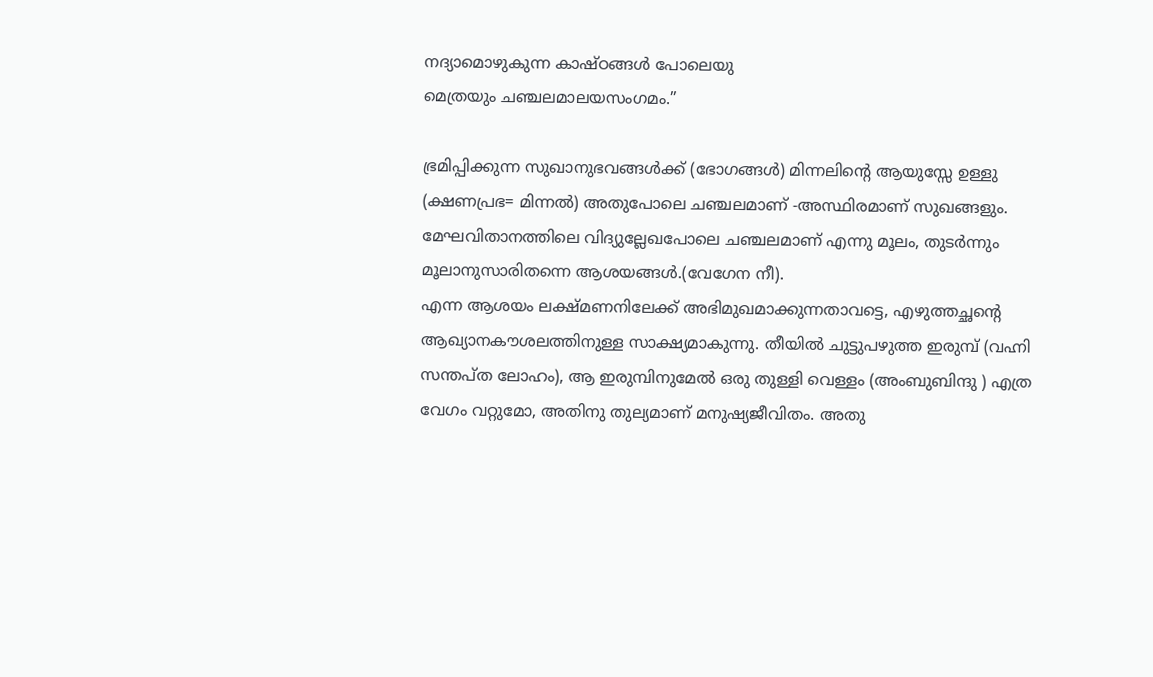നദ്യാമൊഴുകുന്ന കാഷ്ഠങ്ങൾ പോലെയു
മെത്രയും ചഞ്ചലമാലയസംഗമം.”

ഭ്രമിപ്പിക്കുന്ന സുഖാനുഭവങ്ങൾക്ക് (ഭോഗങ്ങൾ) മിന്നലിന്റെ ആയുസ്സേ ഉള്ളു (ക്ഷണപ്രഭ= മിന്നൽ) അതുപോലെ ചഞ്ചലമാണ് -അസ്ഥിരമാണ് സുഖങ്ങളും. മേഘവിതാനത്തിലെ വിദ്യുല്ലേഖപോലെ ചഞ്ചലമാണ് എന്നു മൂലം, തുടർന്നും മൂലാനുസാരിതന്നെ ആശയങ്ങൾ.(വേഗേന നീ).
എന്ന ആശയം ലക്ഷ്മണനിലേക്ക് അഭിമുഖമാക്കുന്നതാവട്ടെ, എഴുത്തച്ഛന്റെ ആഖ്യാനകൗശലത്തിനുള്ള സാക്ഷ്യമാകുന്നു. തീയിൽ ചുട്ടുപഴുത്ത ഇരുമ്പ് (വഹ്നി സന്തപ്ത ലോഹം), ആ ഇരുമ്പിനുമേൽ ഒരു തുള്ളി വെള്ളം (അംബുബിന്ദു ) എത്ര വേഗം വറ്റുമോ, അതിനു തുല്യമാണ് മനുഷ്യജീവിതം. അതു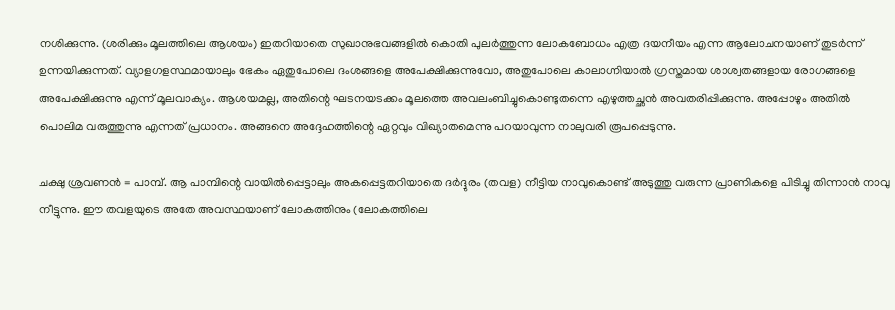നശിക്കുന്നു. (ശരിക്കും മൂലത്തിലെ ആശയം) ഇതറിയാതെ സുഖാനുഭവങ്ങളിൽ കൊതി പുലർത്തുന്ന ലോകബോധം എത്ര ദയനീയം എന്ന ആലോചനയാണ് തുടർന്ന് ഉന്നയിക്കുന്നത്. വ്യാളഗളസ്ഥമായാലും ഭേകം ഏതുപോലെ ദംശങ്ങളെ അപേക്ഷിക്കുന്നുവോ, അതുപോലെ കാലാഗ്നിയാൽ ഗ്രസ്തമായ ശാശ്വതങ്ങളായ രോഗങ്ങളെ അപേക്ഷിക്കുന്നു എന്ന് മൂലവാക്യം. ആശയമല്ല, അതിന്റെ ഘടനയടക്കം മൂലത്തെ അവലംബിച്ചുകൊണ്ടുതന്നെ എഴുത്തച്ഛൻ അവതരിപ്പിക്കുന്നു. അപ്പോഴും അതിൽ പൊലിമ വരുത്തുന്നു എന്നത് പ്രധാനം. അങ്ങനെ അദ്ദേഹത്തിന്റെ ഏറ്റവും വിഖ്യാതമെന്നു പറയാവുന്ന നാലുവരി രൂപപ്പെടുന്നു.

ചക്ഷു ശ്രവണൻ = പാമ്പ്. ആ പാമ്പിന്റെ വായിൽപ്പെട്ടാലും അകപ്പെട്ടതറിയാതെ ദർദ്ദുരം (തവള) നീട്ടിയ നാവുകൊണ്ട് അടുത്തു വരുന്ന പ്രാണികളെ പിടിച്ചു തിന്നാൻ നാവു നീട്ടുന്നു. ഈ തവളയുടെ അതേ അവസ്ഥയാണ് ലോകത്തിനും (ലോകത്തിലെ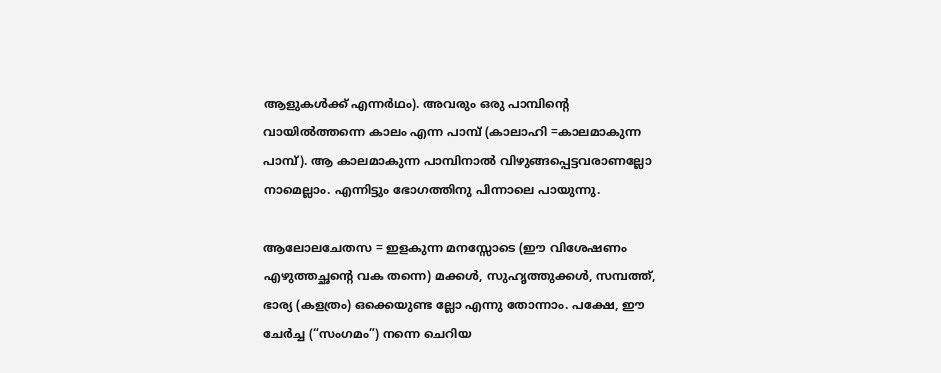ആളുകൾക്ക് എന്നർഥം). അവരും ഒരു പാമ്പിന്റെ വായിൽത്തന്നെ കാലം എന്ന പാമ്പ് (കാലാഹി =കാലമാകുന്ന പാമ്പ്). ആ കാലമാകുന്ന പാമ്പിനാൽ വിഴുങ്ങപ്പെട്ടവരാണല്ലോ നാമെല്ലാം. എന്നിട്ടും ഭോഗത്തിനു പിന്നാലെ പായുന്നു.

ആലോലചേതസ = ഇളകുന്ന മനസ്സോടെ (ഈ വിശേഷണം എഴുത്തച്ഛന്റെ വക തന്നെ) മക്കൾ, സുഹൃത്തുക്കൾ, സമ്പത്ത്, ഭാര്യ (കളത്രം) ഒക്കെയുണ്ട ല്ലോ എന്നു തോന്നാം. പക്ഷേ, ഈ ചേർച്ച (“സംഗമം”) നന്നെ ചെറിയ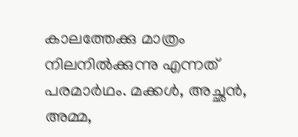കാലത്തേക്കു മാത്രം നിലനിൽക്കുന്നു എന്നത് പരമാർഥം. മക്കൾ, അച്ഛൻ, അമ്മ,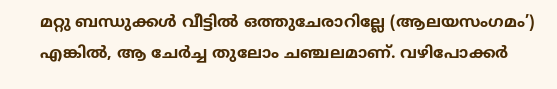മറ്റു ബന്ധുക്കൾ വീട്ടിൽ ഒത്തുചേരാറില്ലേ (ആലയസംഗമം’) എങ്കിൽ, ആ ചേർച്ച തുലോം ചഞ്ചലമാണ്. വഴിപോക്കർ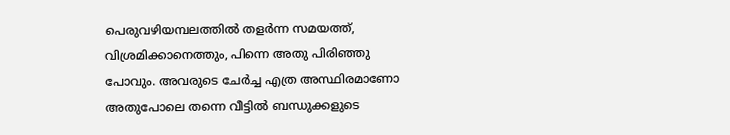പെരുവഴിയമ്പലത്തിൽ തളർന്ന സമയത്ത്, വിശ്രമിക്കാനെത്തും, പിന്നെ അതു പിരിഞ്ഞു പോവും. അവരുടെ ചേർച്ച എത്ര അസ്ഥിരമാണോ അതുപോലെ തന്നെ വീട്ടിൽ ബന്ധുക്കളുടെ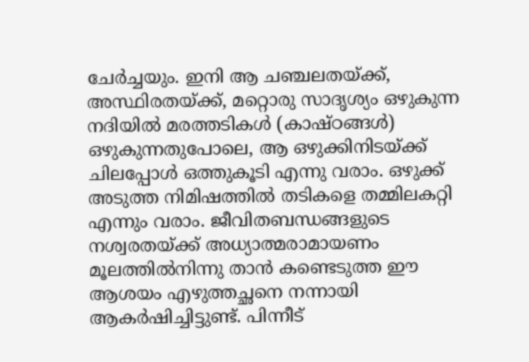ചേർച്ചയും. ഇനി ആ ചഞ്ചലതയ്‌ക്ക്, അസ്ഥിരതയ്‌ക്ക്, മറ്റൊരു സാദൃശ്യം ഒഴുകുന്ന നദിയിൽ മരത്തടികൾ (കാഷ്ഠങ്ങൾ) ഒഴുകുന്നതുപോലെ, ആ ഒഴുക്കിനിടയ്‌ക്ക് ചിലപ്പോൾ ഒത്തുകൂടി എന്നു വരാം. ഒഴുക്ക് അടുത്ത നിമിഷത്തിൽ തടികളെ തമ്മിലകറ്റി എന്നും വരാം. ജീവിതബന്ധങ്ങളുടെ നശ്വരതയ്‌ക്ക് അധ്യാത്മരാമായണം മൂലത്തിൽനിന്നു താൻ കണ്ടെടുത്ത ഈ ആശയം എഴുത്തച്ഛനെ നന്നായി ആകർഷിച്ചിട്ടുണ്ട്. പിന്നീട്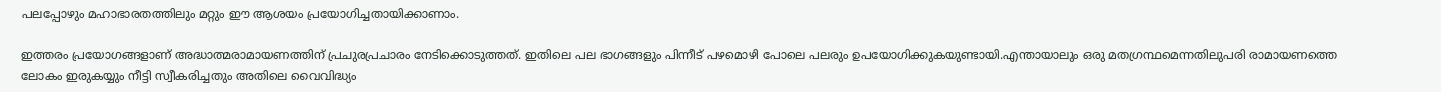പലപ്പോഴും മഹാഭാരതത്തിലും മറ്റും ഈ ആശയം പ്രയോഗിച്ചതായിക്കാണാം.

ഇത്തരം പ്രയോഗങ്ങളാണ് അദ്ധാത്മരാമായണത്തിന് പ്രചുരപ്രചാരം നേടിക്കൊടുത്തത്. ഇതിലെ പല ഭാഗങ്ങളും പിന്നീട് പഴമൊഴി പോലെ പലരും ഉപയോഗിക്കുകയുണ്ടായി.എന്തായാലും ഒരു മതഗ്രന്ഥമെന്നതിലുപരി രാമായണത്തെ ലോകം ഇരുകയ്യും നീട്ടി സ്വീകരിച്ചതും അതിലെ വൈവിദ്ധ്യം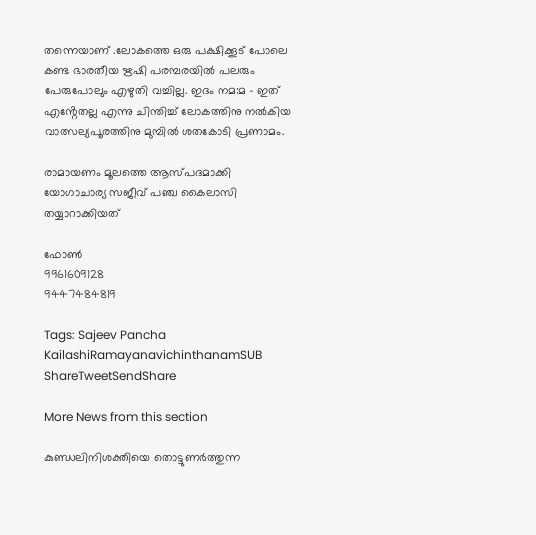തന്നെയാണ് .ലോകത്തെ ഒരു പക്ഷിക്കൂട് പോലെ കണ്ട ഭാരതീയ ഋഷി പരമ്പരയിൽ പലരും പേരുപോലും എഴുതി വച്ചില്ല. ഇദം നമ:മ – ഇത് എൻ്റേതല്ല എന്നു ചിന്തിച്ച് ലോകത്തിനു നൽകിയ വാത്സല്യപൂരത്തിനു മുമ്പിൽ ശതകോടി പ്രണാമം.

രാമായണം മൂലത്തെ ആസ്പദമാക്കി യോഗാചാര്യ സജീവ് പഞ്ച കൈലാസി തയ്യാറാക്കിയത്

ഫോൺ
9961609128
9447484819

Tags: Sajeev Pancha KailashiRamayanavichinthanamSUB
ShareTweetSendShare

More News from this section

കുണ്ഡലിനിശക്തിയെ തൊട്ടുണർത്തുന്ന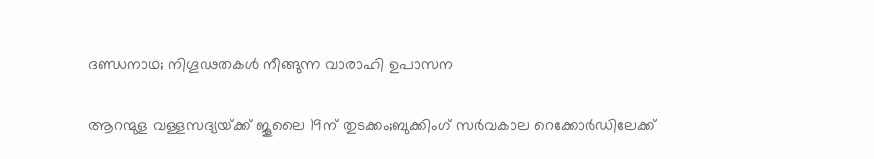ദണ്ഡനാഥ; നിഗൂഢതകൾ നീങ്ങുന്ന വാരാഹി ഉപാസന

ആറന്മുള വള്ളസദ്യയ്‌ക്ക് ജൂലൈ 19ന് തുടക്കം;ബുക്കിംഗ് സർവകാല റെക്കോർഡിലേക്ക്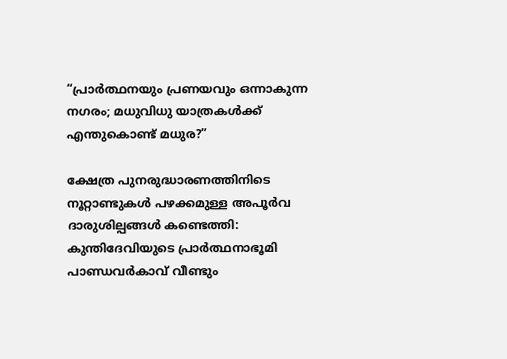“പ്രാർത്ഥനയും പ്രണയവും ഒന്നാകുന്ന നഗരം; മധുവിധു യാത്രകൾക്ക് എന്തുകൊണ്ട് മധുര?”

ക്ഷേത്ര പുനരുദ്ധാരണത്തിനിടെ നൂറ്റാണ്ടുകൾ പഴക്കമുള്ള അപൂർവ ദാരുശില്പങ്ങൾ കണ്ടെത്തി: കുന്തിദേവിയുടെ പ്രാർത്ഥനാഭൂമി പാണ്ഡവർകാവ് വീണ്ടും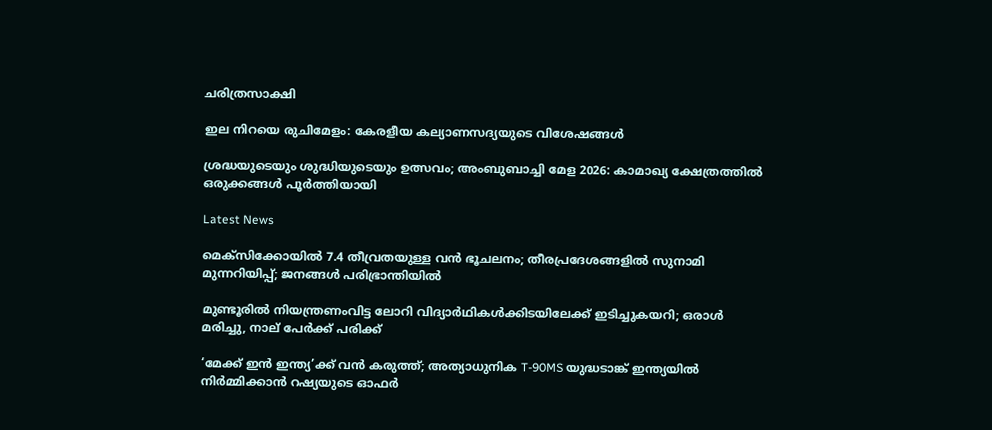ചരിത്രസാക്ഷി

ഇല നിറയെ രുചിമേളം: കേരളീയ കല്യാണസദ്യയുടെ വിശേഷങ്ങൾ

ശ്രദ്ധയുടെയും ശുദ്ധിയുടെയും ഉത്സവം; അംബുബാച്ചി മേള 2026: കാമാഖ്യ ക്ഷേത്രത്തിൽ ഒരുക്കങ്ങൾ പൂർത്തിയായി

Latest News

മെക്‌സിക്കോയില്‍ 7.4 തീവ്രതയുള്ള വന്‍ ഭൂചലനം; തീരപ്രദേശങ്ങളില്‍ സുനാമി മുന്നറിയിപ്പ്; ജനങ്ങള്‍ പരിഭ്രാന്തിയില്‍

മുണ്ടൂരില്‍ നിയന്ത്രണംവിട്ട ലോറി വിദ്യാര്‍ഥികള്‍ക്കിടയിലേക്ക് ഇടിച്ചുകയറി; ഒരാള്‍ മരിച്ചു, നാല് പേര്‍ക്ക് പരിക്ക്

‘മേക്ക് ഇന്‍ ഇന്ത്യ’ക്ക് വന്‍ കരുത്ത്; അത്യാധുനിക T-90MS യുദ്ധടാങ്ക് ഇന്ത്യയില്‍ നിര്‍മ്മിക്കാന്‍ റഷ്യയുടെ ഓഫര്‍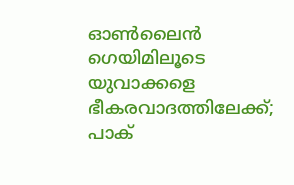ഓണ്‍ലൈന്‍ ഗെയിമിലൂടെ യുവാക്കളെ ഭീകരവാദത്തിലേക്ക്; പാക്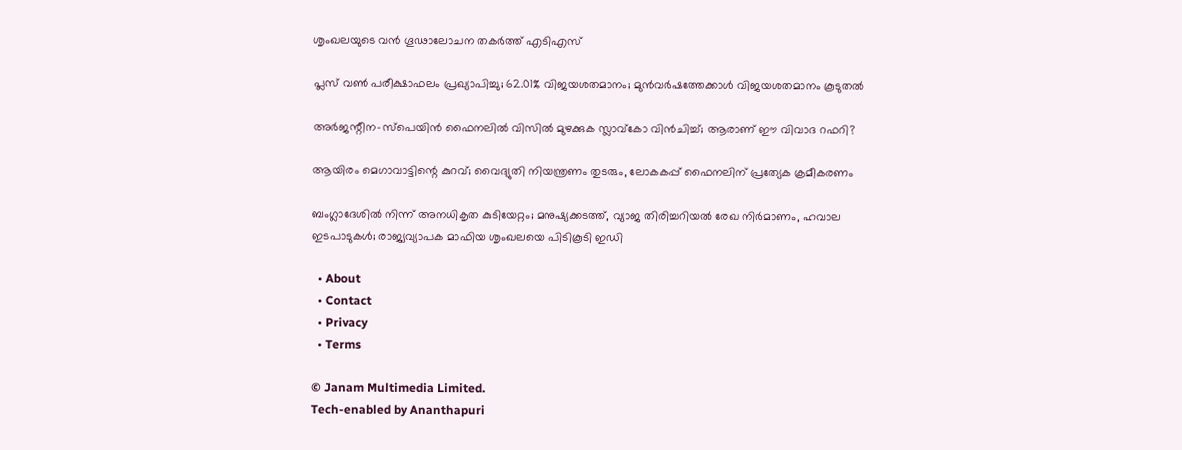ശൃംഖലയുടെ വന്‍ ഗൂഢാലോചന തകര്‍ത്ത് എടിഎസ്

പ്ലസ് വണ്‍ പരീക്ഷാഫലം പ്രഖ്യാപിച്ചു; 62.01% വിജയശതമാനം; മുന്‍വര്‍ഷത്തേക്കാള്‍ വിജയശതമാനം കൂടുതല്‍

അര്‍ജന്റീന-സ്പെയിന്‍ ഫൈനലില്‍ വിസില്‍ മുഴക്കുക സ്ലാവ്കോ വിന്‍ചിച്ച്; ആരാണ് ഈ വിവാദ റഫറി?

ആയിരം മെഗാവാട്ടിന്റെ കുറവ്; വൈദ്യുതി നിയന്ത്രണം തുടരും, ലോകകപ്പ് ഫൈനലിന് പ്രത്യേക ക്രമീകരണം

ബംഗ്ലാദേശില്‍ നിന്ന് അനധികൃത കുടിയേറ്റം; മനുഷ്യക്കടത്ത്, വ്യാജ തിരിച്ചറിയല്‍ രേഖ നിര്‍മാണം, ഹവാല ഇടപാടുകള്‍; രാജ്യവ്യാപക മാഫിയ ശൃംഖലയെ പിടികൂടി ഇഡി

  • About
  • Contact
  • Privacy
  • Terms

© Janam Multimedia Limited.
Tech-enabled by Ananthapuri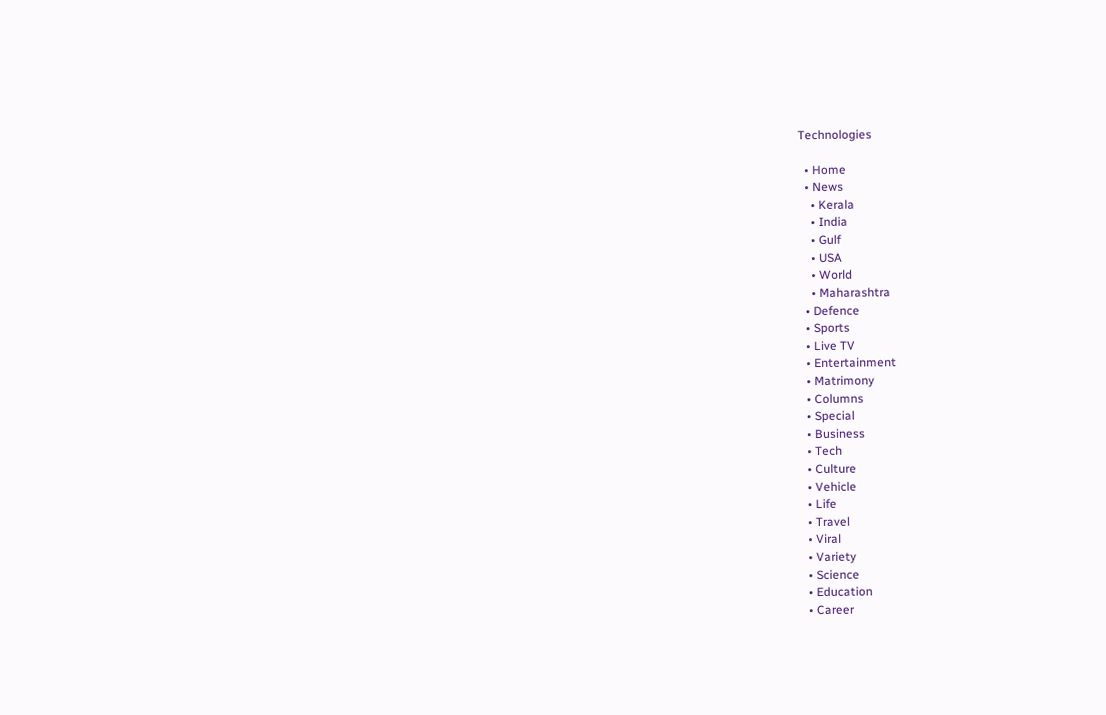Technologies

  • Home
  • News
    • Kerala
    • India
    • Gulf
    • USA
    • World
    • Maharashtra
  • Defence
  • Sports
  • Live TV
  • Entertainment
  • Matrimony
  • Columns
  • Special
  • Business
  • Tech
  • Culture
  • Vehicle
  • Life
  • Travel
  • Viral
  • Variety
  • Science
  • Education
  • Career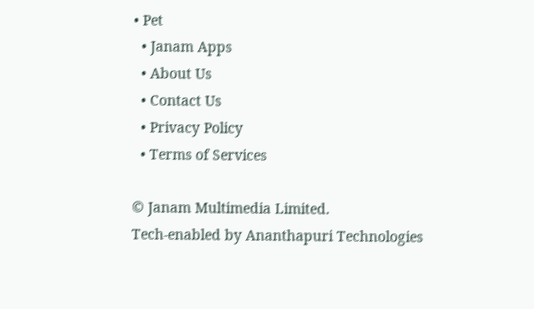• Pet
  • Janam Apps
  • About Us
  • Contact Us
  • Privacy Policy
  • Terms of Services

© Janam Multimedia Limited.
Tech-enabled by Ananthapuri Technologies